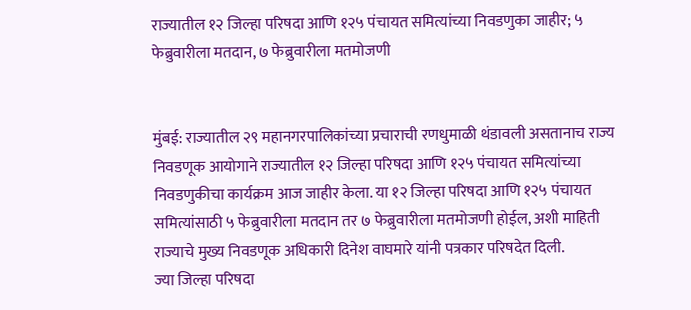राज्यातील १२ जिल्हा परिषदा आणि १२५ पंचायत समित्यांच्या निवडणुका जाहीर; ५ फेब्रुवारीला मतदान, ७ फेब्रुवारीला मतमोजणी


मुंबई: राज्यातील २९ महानगरपालिकांच्या प्रचाराची रणधुमाळी थंडावली असतानाच राज्य निवडणूक आयोगाने राज्यातील १२ जिल्हा परिषदा आणि १२५ पंचायत समित्यांच्या निवडणुकीचा कार्यक्रम आज जाहीर केला. या १२ जिल्हा परिषदा आणि १२५ पंचायत समित्यांसाठी ५ फेब्रुवारीला मतदान तर ७ फेब्रुवारीला मतमोजणी होईल, अशी माहिती राज्याचे मुख्य निवडणूक अधिकारी दिनेश वाघमारे यांनी पत्रकार परिषदेत दिली.
ज्या जिल्हा परिषदा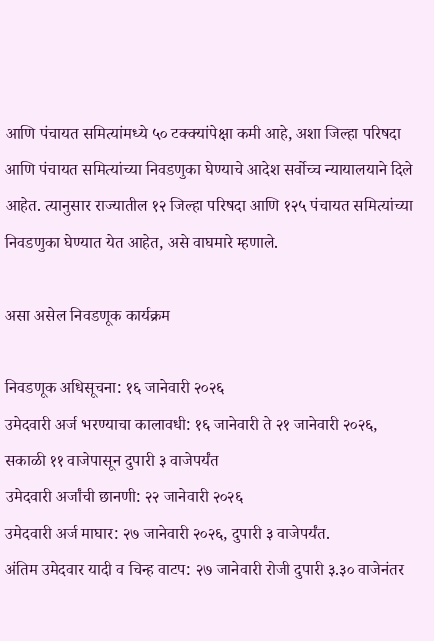आणि पंचायत समित्यांमध्ये ५० टक्क्यांपेक्षा कमी आहे, अशा जिल्हा परिषदा आणि पंचायत समित्यांच्या निवडणुका घेण्याचे आदेश सर्वोच्च न्यायालयाने दिले आहेत. त्यानुसार राज्यातील १२ जिल्हा परिषदा आणि १२५ पंचायत समित्यांच्या निवडणुका घेण्यात येत आहेत, असे वाघमारे म्हणाले.

असा असेल निवडणूक कार्यक्रम

निवडणूक अधिसूचना: १६ जानेवारी २०२६
उमेदवारी अर्ज भरण्याचा कालावधी: १६ जानेवारी ते २१ जानेवारी २०२६, सकाळी ११ वाजेपासून दुपारी ३ वाजेपर्यंत
उमेदवारी अर्जांची छानणी: २२ जानेवारी २०२६
उमेदवारी अर्ज माघार: २७ जानेवारी २०२६, दुपारी ३ वाजेपर्यंत.
अंतिम उमेदवार यादी व चिन्ह वाटप: २७ जानेवारी रोजी दुपारी ३.३० वाजेनंतर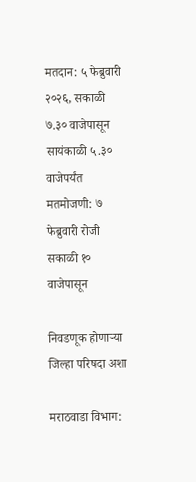मतदान: ५ फेब्रुवारी २०२६, सकाळी ७.३० वाजेपासून सायंकाळी ५.३० वाजेपर्यंत
मतमोजणी: ७ फेब्रुवारी रोजी सकाळी १० वाजेपासून

निवडणूक होणाऱ्या जिल्हा परिषदा अशा

मराठवाडा विभाग: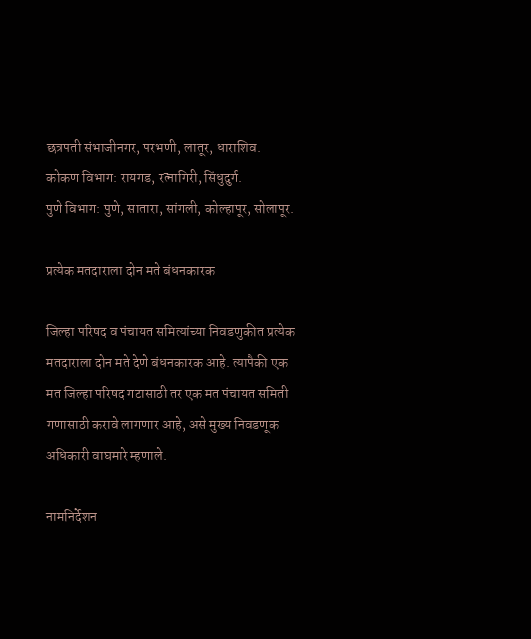छत्रपती संभाजीनगर, परभणी, लातूर, धाराशिव.
कोकण विभाग: रायगड, रत्नागिरी, सिंधुदुर्ग.
पुणे विभाग: पुणे, सातारा, सांगली, कोल्हापूर, सोलापूर.

प्रत्येक मतदाराला दोन मते बंधनकारक

जिल्हा परिषद व पंचायत समित्यांच्या निवडणुकीत प्रत्येक मतदाराला दोन मते देणे बंधनकारक आहे. त्यापैकी एक मत जिल्हा परिषद गटासाठी तर एक मत पंचायत समिती गणासाठी करावे लागणार आहे, असे मुख्य निवडणूक अधिकारी वाघमारे म्हणाले.

नामनिर्देशन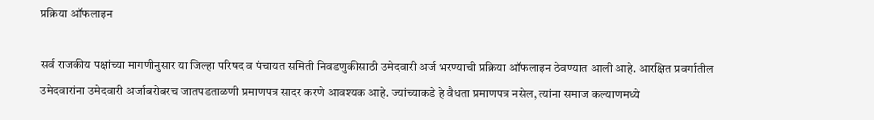प्रक्रिया ऑफलाइन

सर्व राजकीय पक्षांच्या मागणीनुसार या जिल्हा परिषद व पंचायत समिती निवडणुकीसाठी उमेदवारी अर्ज भरण्याची प्रक्रिया ऑफलाइन ठेवण्यात आली आहे. आरक्षित प्रवर्गातील उमेदवारांना उमेदवारी अर्जाबरोबरच जातपडताळणी प्रमाणपत्र सादर करणे आवश्यक आहे. ज्यांच्याकडे हे वैधता प्रमाणपत्र नसेल, त्यांना समाज कल्याणमध्ये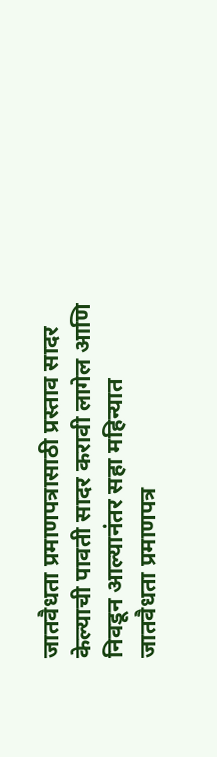जातवैधता प्रमाणपत्रासाठी प्रस्ताव सादर केल्याची पावती सादर करावी लागेल आणि निवडून आल्यानंतर सहा महिन्यात जातवैधता प्रमाणपत्र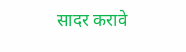सादर करावे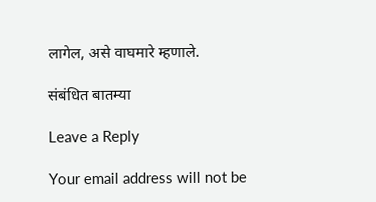लागेल, असे वाघमारे म्हणाले.

संबंधित बातम्या

Leave a Reply

Your email address will not be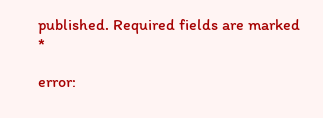published. Required fields are marked *

error: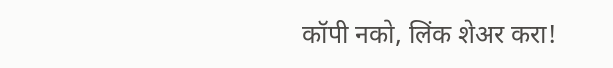कॉपी नको, लिंक शेअर करा!